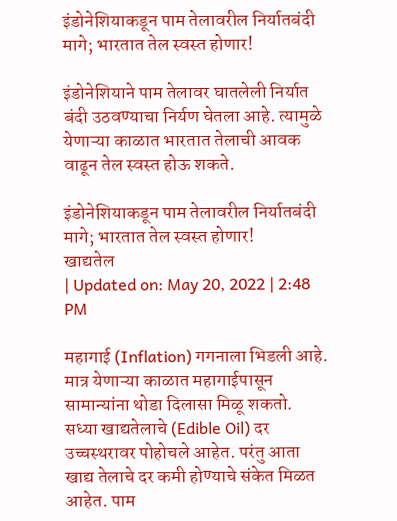इंडोनेशियाकडून पाम तेलावरील निर्यातबंदी मागे; भारतात तेल स्वस्त होणार!

इंडोनेशियाने पाम तेलावर घातलेली निर्यात बंदी उठवण्याचा निर्यण घेतला आहे. त्यामुळे येणाऱ्या काळात भारतात तेलाची आवक वाढून तेल स्वस्त होऊ शकते.

इंडोनेशियाकडून पाम तेलावरील निर्यातबंदी मागे; भारतात तेल स्वस्त होणार!
खाद्यतेल
| Updated on: May 20, 2022 | 2:48 PM

महागाई (Inflation) गगनाला भिडली आहे. मात्र येणाऱ्या काळात महागाईपासून सामान्यांना थोडा दिलासा मिळू शकतो. सध्या खाद्यतेलाचे (Edible Oil) दर उच्चस्थरावर पोहोचले आहेत. परंतु आता खाद्य तेलाचे दर कमी होण्याचे संकेत मिळत आहेत. पाम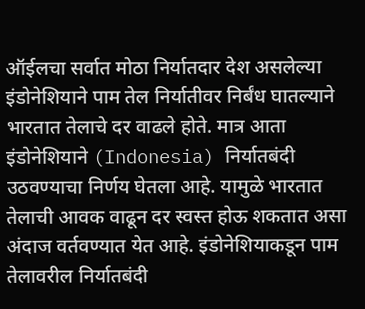ऑईलचा सर्वात मोठा निर्यातदार देश असलेल्या इंडोनेशियाने पाम तेल निर्यातीवर निर्बंध घातल्याने भारतात तेलाचे दर वाढले होते. मात्र आता इंडोनेशियाने (Indonesia) निर्यातबंदी उठवण्याचा निर्णय घेतला आहे. यामुळे भारतात तेलाची आवक वाढून दर स्वस्त होऊ शकतात असा अंदाज वर्तवण्यात येत आहे. इंडोनेशियाकडून पाम तेलावरील निर्यातबंदी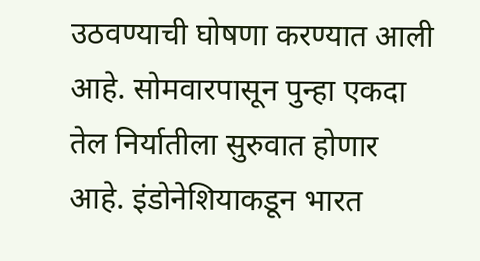उठवण्याची घोषणा करण्यात आली आहे. सोमवारपासून पुन्हा एकदा तेल निर्यातीला सुरुवात होणार आहे. इंडोनेशियाकडून भारत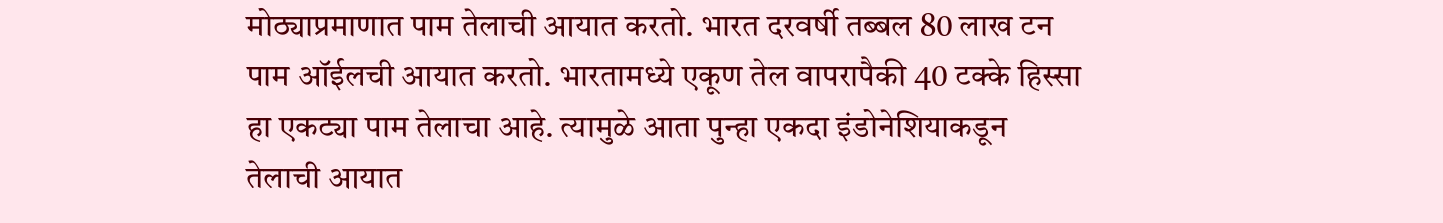मोठ्याप्रमाणात पाम तेलाची आयात करतो. भारत दरवर्षी तब्बल 80 लाख टन पाम ऑईलची आयात करतो. भारतामध्ये एकूण तेल वापरापैकी 40 टक्के हिस्सा हा एकट्या पाम तेलाचा आहे. त्यामुळे आता पुन्हा एकदा इंडोनेशियाकडून तेलाची आयात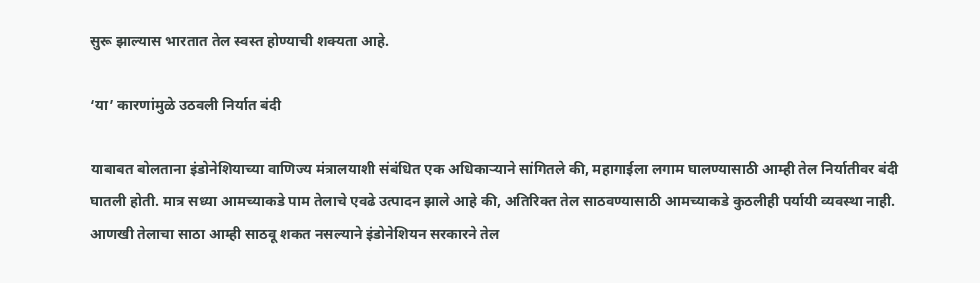सुरू झाल्यास भारतात तेल स्वस्त होण्याची शक्यता आहे.

‘या’ कारणांमुळे उठवली निर्यात बंदी

याबाबत बोलताना इंडोनेशियाच्या वाणिज्य मंत्रालयाशी संबंधित एक अधिकाऱ्याने सांगितले की, महागाईला लगाम घालण्यासाठी आम्ही तेल निर्यातीवर बंदी घातली होती. मात्र सध्या आमच्याकडे पाम तेलाचे एवढे उत्पादन झाले आहे की, अतिरिक्त तेल साठवण्यासाठी आमच्याकडे कुठलीही पर्यायी व्यवस्था नाही. आणखी तेलाचा साठा आम्ही साठवू शकत नसल्याने इंडोनेशियन सरकारने तेल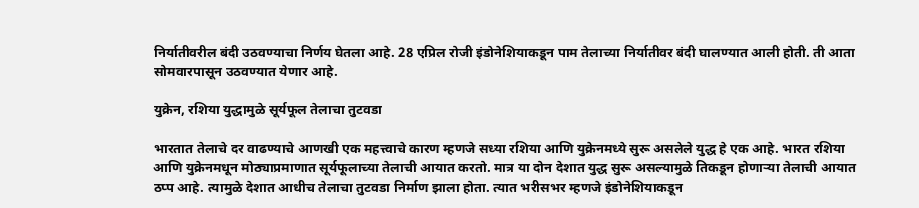निर्यातीवरील बंदी उठवण्याचा निर्णय घेतला आहे. 28 एप्रिल रोजी इंडोनेशियाकडून पाम तेलाच्या निर्यातीवर बंदी घालण्यात आली होती. ती आता सोमवारपासून उठवण्यात येणार आहे.

युक्रेन, रशिया युद्धामुळे सूर्यफूल तेलाचा तुटवडा

भारतात तेलाचे दर वाढण्याचे आणखी एक महत्त्वाचे कारण म्हणजे सध्या रशिया आणि युक्रेनमध्ये सुरू असलेले युद्ध हे एक आहे. भारत रशिया आणि युक्रेनमधून मोठ्याप्रमाणात सूर्यफूलाच्या तेलाची आयात करतो. मात्र या दोन देशात युद्ध सुरू असल्यामुळे तिकडून होणाऱ्या तेलाची आयात ठप्प आहे. त्यामुळे देशात आधीच तेलाचा तुटवडा निर्माण झाला होता. त्यात भरीसभर म्हणजे इंडोनेशियाकडून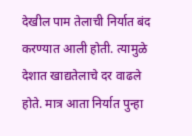देखील पाम तेलाची निर्यात बंद करण्यात आली होती. त्यामुळे देशात खाद्यतेलाचे दर वाढले होते. मात्र आता निर्यात पुन्हा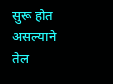सुरू होत असल्याने तेल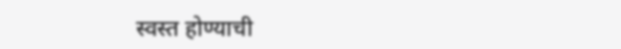स्वस्त होण्याची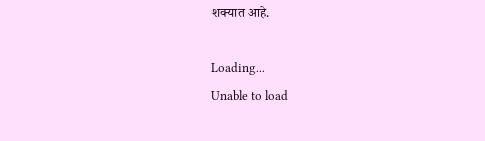शक्यात आहे.

Loading...
Unable to load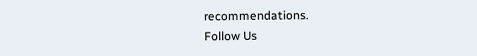recommendations.
Follow Us